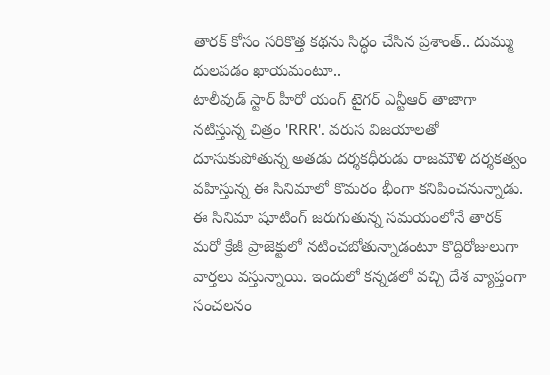తారక్ కోసం సరికొత్త కథను సిద్ధం చేసిన ప్రశాంత్.. దుమ్ము దులపడం ఖాయమంటూ..
టాలీవుడ్ స్టార్ హీరో యంగ్ టైగర్ ఎన్టీఆర్ తాజాగా నటిస్తున్న చిత్రం 'RRR'. వరుస విజయాలతో దూసుకుపోతున్న అతడు దర్శకధీరుడు రాజమౌళి దర్శకత్వం వహిస్తున్న ఈ సినిమాలో కొమరం భీంగా కనిపించనున్నాడు. ఈ సినిమా షూటింగ్ జరుగుతున్న సమయంలోనే తారక్ మరో క్రేజీ ప్రాజెక్టులో నటించబోతున్నాడంటూ కొద్దిరోజులుగా వార్తలు వస్తున్నాయి. ఇందులో కన్నడలో వచ్చి దేశ వ్యాప్తంగా సంచలనం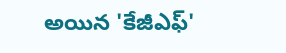అయిన 'కేజీఎఫ్'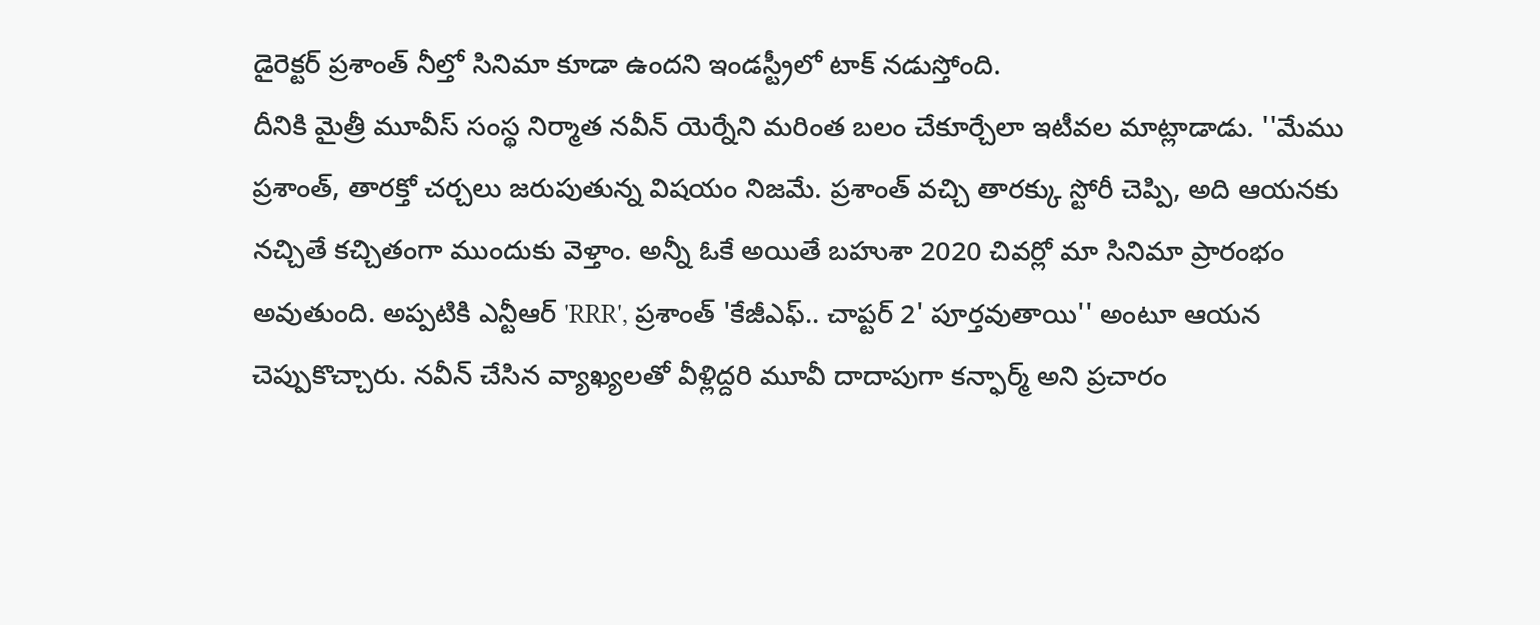డైరెక్టర్ ప్రశాంత్ నీల్తో సినిమా కూడా ఉందని ఇండస్ట్రీలో టాక్ నడుస్తోంది.
దీనికి మైత్రీ మూవీస్ సంస్థ నిర్మాత నవీన్ యెర్నేని మరింత బలం చేకూర్చేలా ఇటీవల మాట్లాడాడు. ''మేము ప్రశాంత్, తారక్తో చర్చలు జరుపుతున్న విషయం నిజమే. ప్రశాంత్ వచ్చి తారక్కు స్టోరీ చెప్పి, అది ఆయనకు నచ్చితే కచ్చితంగా ముందుకు వెళ్తాం. అన్నీ ఓకే అయితే బహుశా 2020 చివర్లో మా సినిమా ప్రారంభం అవుతుంది. అప్పటికి ఎన్టీఆర్ 'RRR', ప్రశాంత్ 'కేజీఎఫ్.. చాప్టర్ 2' పూర్తవుతాయి'' అంటూ ఆయన చెప్పుకొచ్చారు. నవీన్ చేసిన వ్యాఖ్యలతో వీళ్లిద్దరి మూవీ దాదాపుగా కన్ఫార్మ్ అని ప్రచారం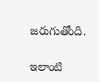జరుగుతోంది.

ఇలాంటి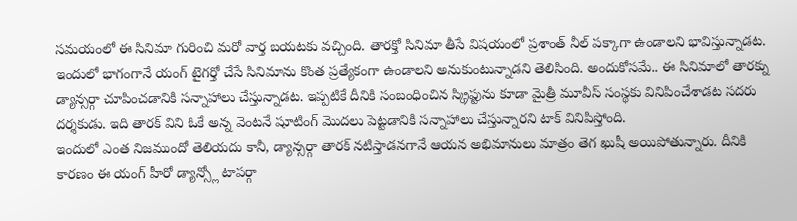సమయంలో ఈ సినిమా గురించి మరో వార్త బయటకు వచ్చింది. తారక్తో సినిమా తీసే విషయంలో ప్రశాంత్ నీల్ పక్కాగా ఉండాలని భావిస్తున్నాడట. ఇందులో భాగంగానే యంగ్ టైగర్తో చేసే సినిమాను కొంత ప్రత్యేకంగా ఉండాలని అనుకుంటున్నాడని తెలిసింది. అందుకోసమే.. ఈ సినిమాలో తారక్ను డ్యాన్సర్గా చూపించడానికి సన్నాహాలు చేస్తున్నాడట. ఇప్పటికే దీనికి సంబంధించిన స్క్రిప్టును కూడా మైత్రీ మూవీస్ సంస్థకు వినిపించేశాడట సదరు దర్శకుడు. ఇది తారక్ విని ఓకే అన్న వెంటనే షూటింగ్ మొదలు పెట్టడానికి సన్నాహాలు చేస్తున్నారని టాక్ వినిపిస్తోంది.
ఇందులో ఎంత నిజముందో తెలియదు కానీ, డ్యాన్సర్గా తారక్ నటిస్తాడనగానే ఆయన అభిమానులు మాత్రం తెగ ఖుషీ అయిపోతున్నారు. దీనికి కారణం ఈ యంగ్ హీరో డ్యాన్స్లో టాపర్గా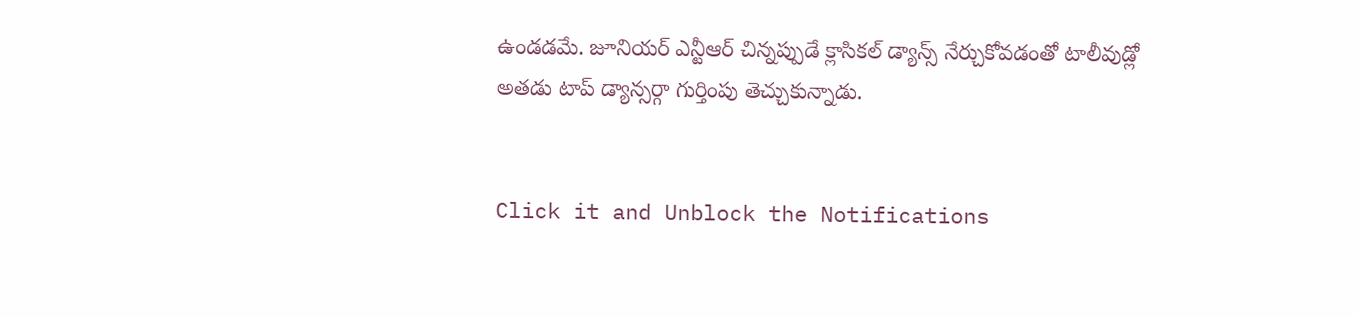ఉండడమే. జూనియర్ ఎన్టీఆర్ చిన్నప్పుడే క్లాసికల్ డ్యాన్స్ నేర్చుకోవడంతో టాలీవుడ్లో అతడు టాప్ డ్యాన్సర్గా గుర్తింపు తెచ్చుకున్నాడు.


Click it and Unblock the Notifications